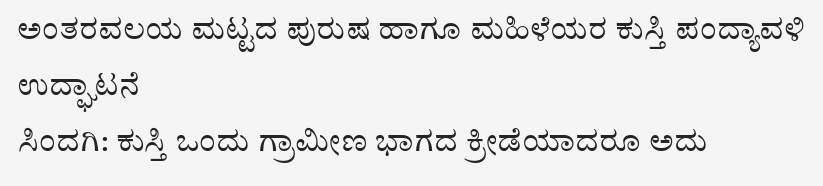ಅಂತರವಲಯ ಮಟ್ಟದ ಪುರುಷ ಹಾಗೂ ಮಹಿಳೆಯರ ಕುಸ್ತಿ ಪಂದ್ಯಾವಳಿ ಉದ್ಘಾಟನೆ
ಸಿಂದಗಿ: ಕುಸ್ತಿ ಒಂದು ಗ್ರಾಮೀಣ ಭಾಗದ ಕ್ರೀಡೆಯಾದರೂ ಅದು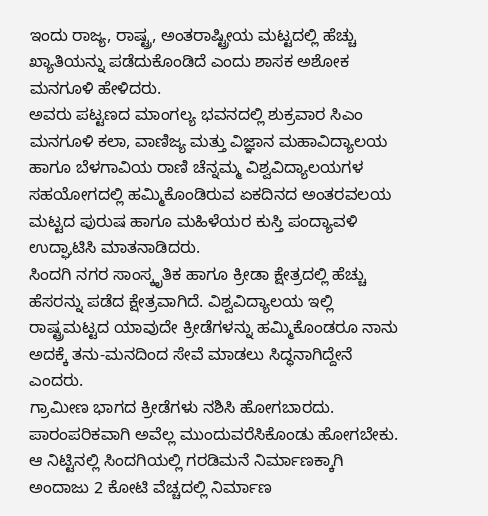ಇಂದು ರಾಜ್ಯ, ರಾಷ್ಟ್ರ, ಅಂತರಾಷ್ಟ್ರೀಯ ಮಟ್ಟದಲ್ಲಿ ಹೆಚ್ಚು ಖ್ಯಾತಿಯನ್ನು ಪಡೆದುಕೊಂಡಿದೆ ಎಂದು ಶಾಸಕ ಅಶೋಕ ಮನಗೂಳಿ ಹೇಳಿದರು.
ಅವರು ಪಟ್ಟಣದ ಮಾಂಗಲ್ಯ ಭವನದಲ್ಲಿ ಶುಕ್ರವಾರ ಸಿಎಂ ಮನಗೂಳಿ ಕಲಾ, ವಾಣಿಜ್ಯ ಮತ್ತು ವಿಜ್ಞಾನ ಮಹಾವಿದ್ಯಾಲಯ ಹಾಗೂ ಬೆಳಗಾವಿಯ ರಾಣಿ ಚೆನ್ನಮ್ಮ ವಿಶ್ವವಿದ್ಯಾಲಯಗಳ ಸಹಯೋಗದಲ್ಲಿ ಹಮ್ಮಿಕೊಂಡಿರುವ ಏಕದಿನದ ಅಂತರವಲಯ ಮಟ್ಟದ ಪುರುಷ ಹಾಗೂ ಮಹಿಳೆಯರ ಕುಸ್ತಿ ಪಂದ್ಯಾವಳಿ ಉದ್ಘಾಟಿಸಿ ಮಾತನಾಡಿದರು.
ಸಿಂದಗಿ ನಗರ ಸಾಂಸ್ಕೃತಿಕ ಹಾಗೂ ಕ್ರೀಡಾ ಕ್ಷೇತ್ರದಲ್ಲಿ ಹೆಚ್ಚು ಹೆಸರನ್ನು ಪಡೆದ ಕ್ಷೇತ್ರವಾಗಿದೆ. ವಿಶ್ವವಿದ್ಯಾಲಯ ಇಲ್ಲಿ ರಾಷ್ಟ್ರಮಟ್ಟದ ಯಾವುದೇ ಕ್ರೀಡೆಗಳನ್ನು ಹಮ್ಮಿಕೊಂಡರೂ ನಾನು ಅದಕ್ಕೆ ತನು-ಮನದಿಂದ ಸೇವೆ ಮಾಡಲು ಸಿದ್ಧನಾಗಿದ್ದೇನೆ ಎಂದರು.
ಗ್ರಾಮೀಣ ಭಾಗದ ಕ್ರೀಡೆಗಳು ನಶಿಸಿ ಹೋಗಬಾರದು. ಪಾರಂಪರಿಕವಾಗಿ ಅವೆಲ್ಲ ಮುಂದುವರೆಸಿಕೊಂಡು ಹೋಗಬೇಕು. ಆ ನಿಟ್ಟಿನಲ್ಲಿ ಸಿಂದಗಿಯಲ್ಲಿ ಗರಡಿಮನೆ ನಿರ್ಮಾಣಕ್ಕಾಗಿ ಅಂದಾಜು 2 ಕೋಟಿ ವೆಚ್ಚದಲ್ಲಿ ನಿರ್ಮಾಣ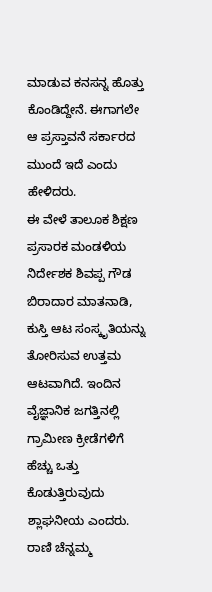ಮಾಡುವ ಕನಸನ್ನ ಹೊತ್ತು ಕೊಂಡಿದ್ದೇನೆ. ಈಗಾಗಲೇ ಆ ಪ್ರಸ್ತಾವನೆ ಸರ್ಕಾರದ ಮುಂದೆ ಇದೆ ಎಂದು ಹೇಳಿದರು.
ಈ ವೇಳೆ ತಾಲೂಕ ಶಿಕ್ಷಣ ಪ್ರಸಾರಕ ಮಂಡಳಿಯ ನಿರ್ದೇಶಕ ಶಿವಪ್ಪ ಗೌಡ ಬಿರಾದಾರ ಮಾತನಾಡಿ, ಕುಸ್ತಿ ಆಟ ಸಂಸ್ಕೃತಿಯನ್ನು ತೋರಿಸುವ ಉತ್ತಮ ಆಟವಾಗಿದೆ. ಇಂದಿನ ವೈಜ್ಞಾನಿಕ ಜಗತ್ತಿನಲ್ಲಿ ಗ್ರಾಮೀಣ ಕ್ರೀಡೆಗಳಿಗೆ ಹೆಚ್ಚು ಒತ್ತು ಕೊಡುತ್ತಿರುವುದು ಶ್ಲಾಘನೀಯ ಎಂದರು.
ರಾಣಿ ಚೆನ್ನಮ್ಮ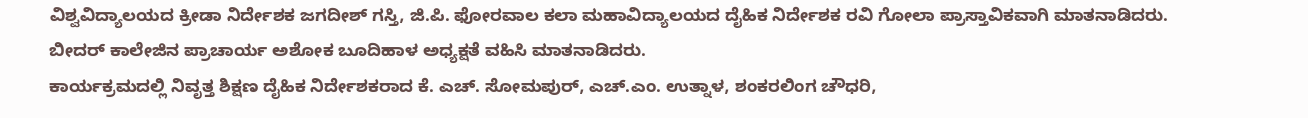ವಿಶ್ವವಿದ್ಯಾಲಯದ ಕ್ರೀಡಾ ನಿರ್ದೇಶಕ ಜಗದೀಶ್ ಗಸ್ತಿ, ಜಿ.ಪಿ. ಫೋರವಾಲ ಕಲಾ ಮಹಾವಿದ್ಯಾಲಯದ ದೈಹಿಕ ನಿರ್ದೇಶಕ ರವಿ ಗೋಲಾ ಪ್ರಾಸ್ತಾವಿಕವಾಗಿ ಮಾತನಾಡಿದರು.
ಬೀದರ್ ಕಾಲೇಜಿನ ಪ್ರಾಚಾರ್ಯ ಅಶೋಕ ಬೂದಿಹಾಳ ಅಧ್ಯಕ್ಷತೆ ವಹಿಸಿ ಮಾತನಾಡಿದರು.
ಕಾರ್ಯಕ್ರಮದಲ್ಲಿ ನಿವೃತ್ತ ಶಿಕ್ಷಣ ದೈಹಿಕ ನಿರ್ದೇಶಕರಾದ ಕೆ. ಎಚ್. ಸೋಮಪುರ್, ಎಚ್.ಎಂ. ಉತ್ನಾಳ, ಶಂಕರಲಿಂಗ ಚೌಧರಿ,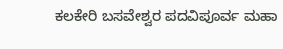ಕಲಕೇರಿ ಬಸವೇಶ್ವರ ಪದವಿಪೂರ್ವ ಮಹಾ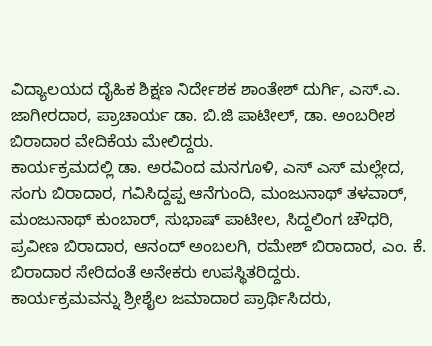ವಿದ್ಯಾಲಯದ ದೈಹಿಕ ಶಿಕ್ಷಣ ನಿರ್ದೇಶಕ ಶಾಂತೇಶ್ ದುರ್ಗಿ, ಎಸ್.ಎ. ಜಾಗೀರದಾರ, ಪ್ರಾಚಾರ್ಯ ಡಾ. ಬಿ.ಜಿ ಪಾಟೀಲ್, ಡಾ. ಅಂಬರೀಶ ಬಿರಾದಾರ ವೇದಿಕೆಯ ಮೇಲಿದ್ದರು.
ಕಾರ್ಯಕ್ರಮದಲ್ಲಿ ಡಾ. ಅರವಿಂದ ಮನಗೂಳಿ, ಎಸ್ ಎಸ್ ಮಲ್ಲೇದ, ಸಂಗು ಬಿರಾದಾರ, ಗವಿಸಿದ್ದಪ್ಪ ಆನೆಗುಂದಿ, ಮಂಜುನಾಥ್ ತಳವಾರ್, ಮಂಜುನಾಥ್ ಕುಂಬಾರ್, ಸುಭಾಷ್ ಪಾಟೀಲ, ಸಿದ್ದಲಿಂಗ ಚೌಧರಿ, ಪ್ರವೀಣ ಬಿರಾದಾರ, ಆನಂದ್ ಅಂಬಲಗಿ, ರಮೇಶ್ ಬಿರಾದಾರ, ಎಂ. ಕೆ. ಬಿರಾದಾರ ಸೇರಿದಂತೆ ಅನೇಕರು ಉಪಸ್ಥಿತರಿದ್ದರು.
ಕಾರ್ಯಕ್ರಮವನ್ನು ಶ್ರೀಶೈಲ ಜಮಾದಾರ ಪ್ರಾರ್ಥಿಸಿದರು,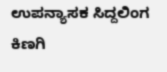ಉಪನ್ಯಾಸಕ ಸಿದ್ದಲಿಂಗ ಕಿಣಗಿ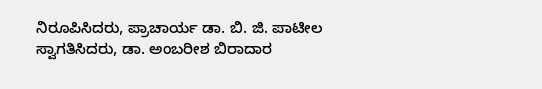ನಿರೂಪಿಸಿದರು, ಪ್ರಾಚಾರ್ಯ ಡಾ. ಬಿ. ಜಿ. ಪಾಟೀಲ ಸ್ವಾಗತಿಸಿದರು, ಡಾ. ಅಂಬರೀಶ ಬಿರಾದಾರ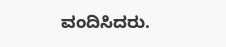ವಂದಿಸಿದರು.